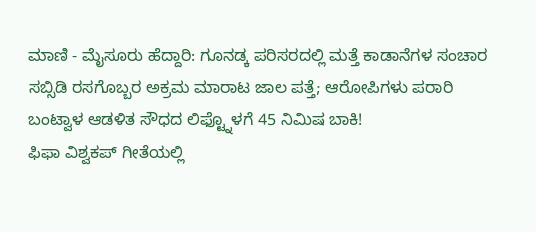ಮಾಣಿ - ಮೈಸೂರು ಹೆದ್ದಾರಿ: ಗೂನಡ್ಕ ಪರಿಸರದಲ್ಲಿ ಮತ್ತೆ ಕಾಡಾನೆಗಳ ಸಂಚಾರ
ಸಬ್ಸಿಡಿ ರಸಗೊಬ್ಬರ ಅಕ್ರಮ ಮಾರಾಟ ಜಾಲ ಪತ್ತೆ; ಆರೋಪಿಗಳು ಪರಾರಿ
ಬಂಟ್ವಾಳ ಆಡಳಿತ ಸೌಧದ ಲಿಫ್ಟ್ನೊಳಗೆ 45 ನಿಮಿಷ ಬಾಕಿ!
ಫಿಫಾ ವಿಶ್ವಕಪ್ ಗೀತೆಯಲ್ಲಿ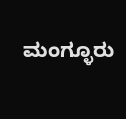ಮಂಗ್ಳೂರು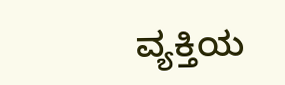ವ್ಯಕ್ತಿಯ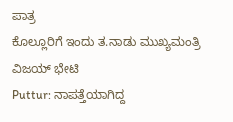ಪಾತ್ರ
ಕೊಲ್ಲೂರಿಗೆ ಇಂದು ತ.ನಾಡು ಮುಖ್ಯಮಂತ್ರಿ ವಿಜಯ್ ಭೇಟಿ
Puttur: ನಾಪತ್ತೆಯಾಗಿದ್ದ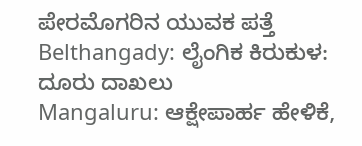ಪೇರಮೊಗರಿನ ಯುವಕ ಪತ್ತೆ
Belthangady: ಲೈಂಗಿಕ ಕಿರುಕುಳ: ದೂರು ದಾಖಲು
Mangaluru: ಆಕ್ಷೇಪಾರ್ಹ ಹೇಳಿಕೆ,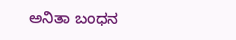ಅನಿತಾ ಬಂಧನ